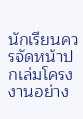นักเรียนควรจัดหน้าปกเล่มโครงงานอย่าง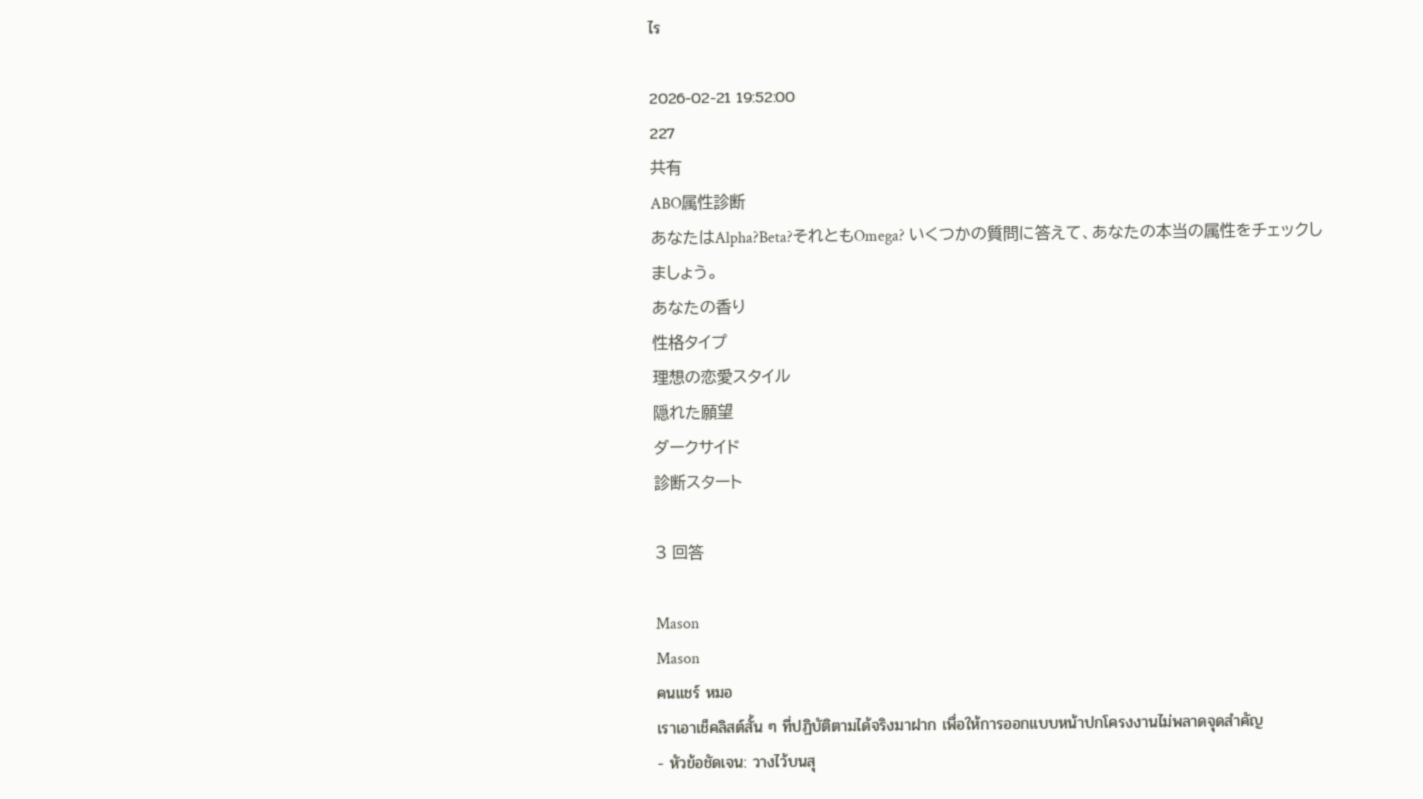ไร

2026-02-21 19:52:00
227
共有
ABO属性診断
あなたはAlpha?Beta?それともOmega? いくつかの質問に答えて、あなたの本当の属性をチェックしましょう。
あなたの香り
性格タイプ
理想の恋愛スタイル
隠れた願望
ダークサイド
診断スタート

3 回答

Mason
Mason
คนแชร์ หมอ
เราเอาเช็คลิสต์สั้น ๆ ที่ปฏิบัติตามได้จริงมาฝาก เพื่อให้การออกแบบหน้าปกโครงงานไม่พลาดจุดสำคัญ
- หัวข้อชัดเจน: วางไว้บนสุ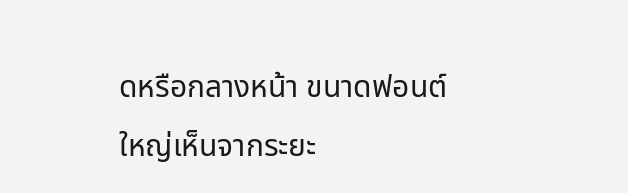ดหรือกลางหน้า ขนาดฟอนต์ใหญ่เห็นจากระยะ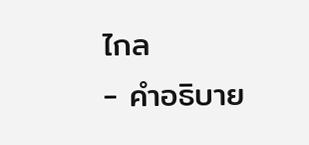ไกล
- คำอธิบาย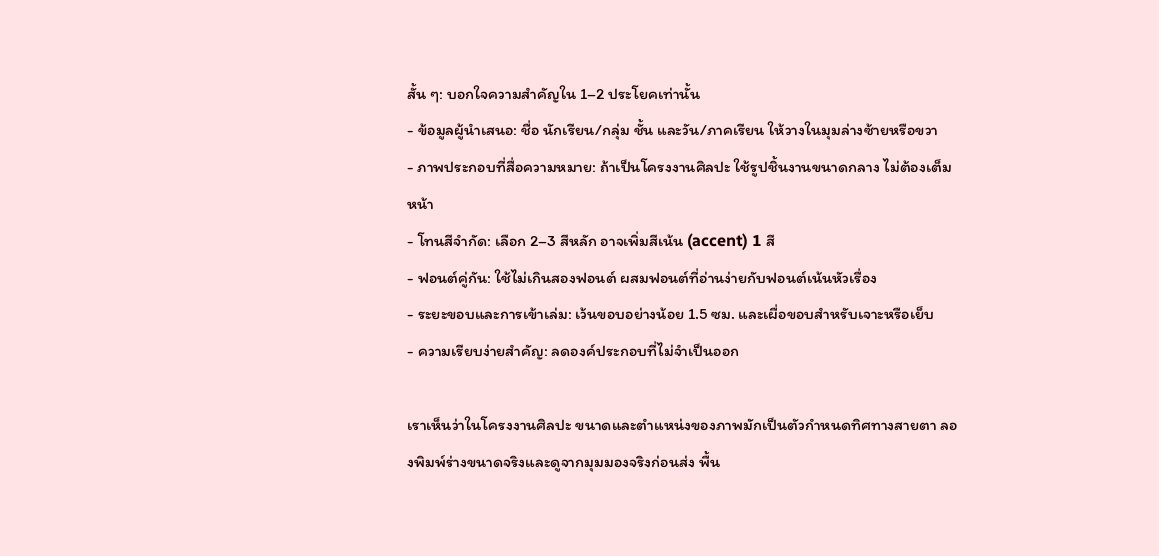สั้น ๆ: บอกใจความสำคัญใน 1–2 ประโยคเท่านั้น
- ข้อมูลผู้นำเสนอ: ชื่อ นักเรียน/กลุ่ม ชั้น และวัน/ภาคเรียน ให้วางในมุมล่างซ้ายหรือขวา
- ภาพประกอบที่สื่อความหมาย: ถ้าเป็นโครงงานศิลปะ ใช้รูปชิ้นงานขนาดกลาง ไม่ต้องเต็มหน้า
- โทนสีจำกัด: เลือก 2–3 สีหลัก อาจเพิ่มสีเน้น (accent) 1 สี
- ฟอนต์คู่กัน: ใช้ไม่เกินสองฟอนต์ ผสมฟอนต์ที่อ่านง่ายกับฟอนต์เน้นหัวเรื่อง
- ระยะขอบและการเข้าเล่ม: เว้นขอบอย่างน้อย 1.5 ซม. และเผื่อขอบสำหรับเจาะหรือเย็บ
- ความเรียบง่ายสำคัญ: ลดองค์ประกอบที่ไม่จำเป็นออก

เราเห็นว่าในโครงงานศิลปะ ขนาดและตำแหน่งของภาพมักเป็นตัวกำหนดทิศทางสายตา ลองพิมพ์ร่างขนาดจริงและดูจากมุมมองจริงก่อนส่ง พื้น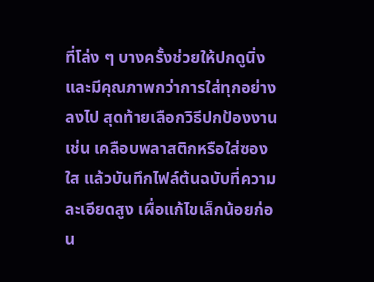ที่โล่ง ๆ บางครั้งช่วยให้ปกดูนิ่งและมีคุณภาพกว่าการใส่ทุกอย่างลงไป สุดท้ายเลือกวิธีปกป้องงาน เช่น เคลือบพลาสติกหรือใส่ซองใส แล้วบันทึกไฟล์ต้นฉบับที่ความละเอียดสูง เผื่อแก้ไขเล็กน้อยก่อน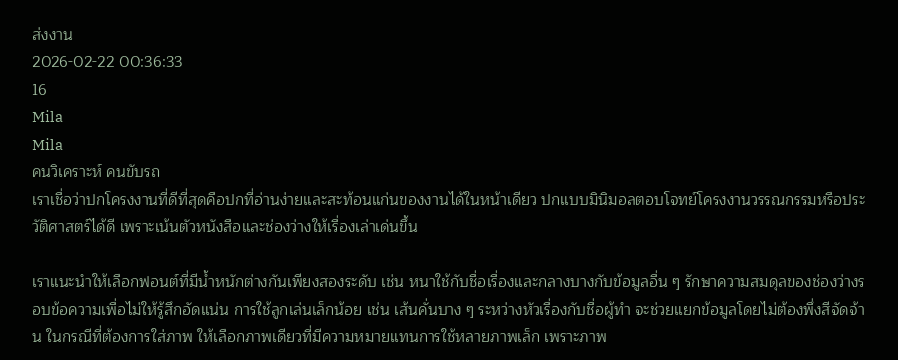ส่งงาน
2026-02-22 00:36:33
16
Mila
Mila
คนวิเคราะห์ คนขับรถ
เราเชื่อว่าปกโครงงานที่ดีที่สุดคือปกที่อ่านง่ายและสะท้อนแก่นของงานได้ในหน้าเดียว ปกแบบมินิมอลตอบโจทย์โครงงานวรรณกรรมหรือประวัติศาสตร์ได้ดี เพราะเน้นตัวหนังสือและช่องว่างให้เรื่องเล่าเด่นขึ้น

เราแนะนำให้เลือกฟอนต์ที่มีน้ำหนักต่างกันเพียงสองระดับ เช่น หนาใช้กับชื่อเรื่องและกลางบางกับข้อมูลอื่น ๆ รักษาความสมดุลของช่องว่างรอบข้อความเพื่อไม่ให้รู้สึกอัดแน่น การใช้ลูกเล่นเล็กน้อย เช่น เส้นคั่นบาง ๆ ระหว่างหัวเรื่องกับชื่อผู้ทำ จะช่วยแยกข้อมูลโดยไม่ต้องพึ่งสีจัดจ้าน ในกรณีที่ต้องการใส่ภาพ ให้เลือกภาพเดียวที่มีความหมายแทนการใช้หลายภาพเล็ก เพราะภาพ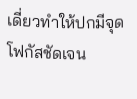เดี่ยวทำให้ปกมีจุดโฟกัสชัดเจน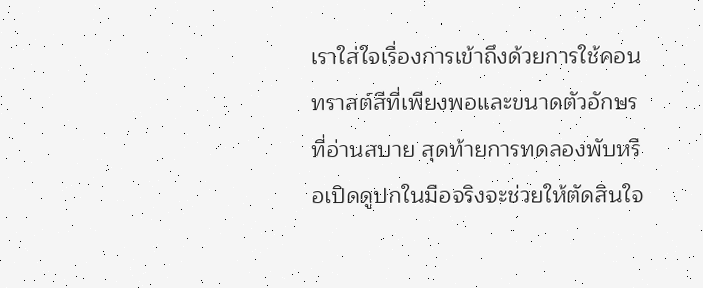เราใส่ใจเรื่องการเข้าถึงด้วยการใช้คอนทราสต์สีที่เพียงพอและขนาดตัวอักษรที่อ่านสบาย สุดท้ายการทดลองพับหรือเปิดดูปกในมือจริงจะช่วยให้ตัดสินใจ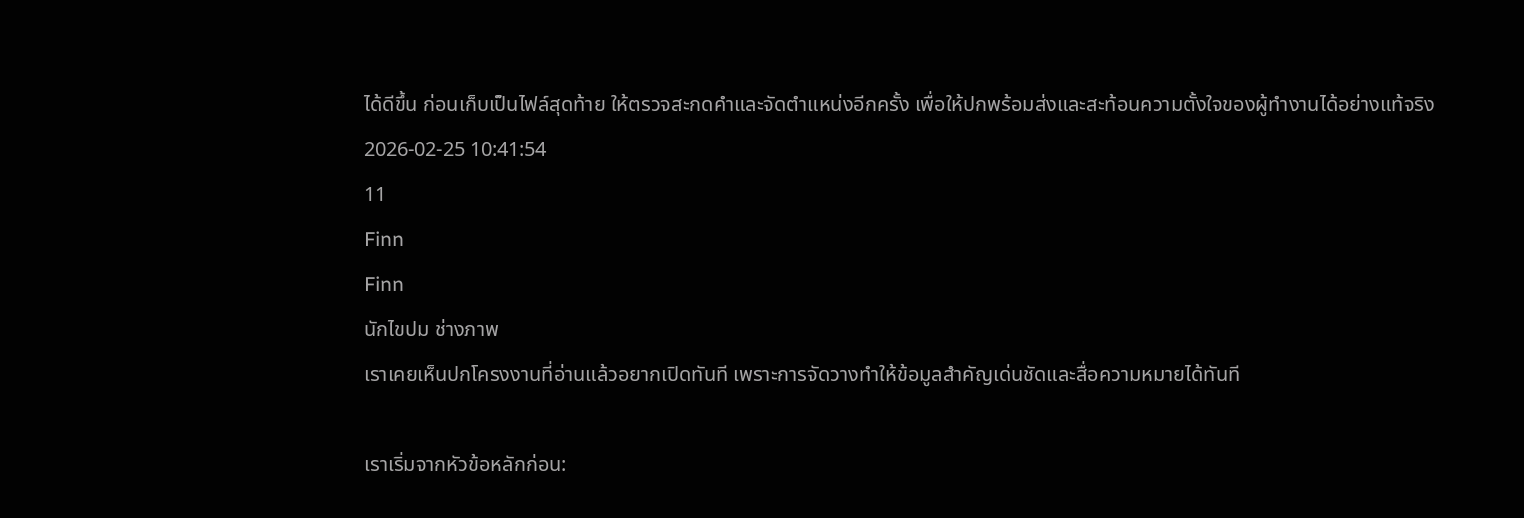ได้ดีขึ้น ก่อนเก็บเป็นไฟล์สุดท้าย ให้ตรวจสะกดคำและจัดตำแหน่งอีกครั้ง เพื่อให้ปกพร้อมส่งและสะท้อนความตั้งใจของผู้ทำงานได้อย่างแท้จริง
2026-02-25 10:41:54
11
Finn
Finn
นักไขปม ช่างภาพ
เราเคยเห็นปกโครงงานที่อ่านแล้วอยากเปิดทันที เพราะการจัดวางทำให้ข้อมูลสำคัญเด่นชัดและสื่อความหมายได้ทันที

เราเริ่มจากหัวข้อหลักก่อน: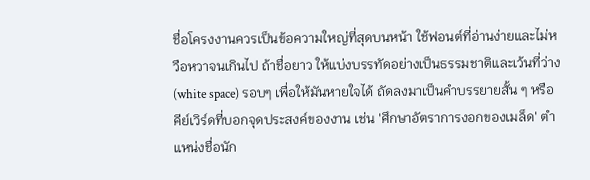ชื่อโครงงานควรเป็นข้อความใหญ่ที่สุดบนหน้า ใช้ฟอนต์ที่อ่านง่ายและไม่หวือหวาจนเกินไป ถ้าชื่อยาว ให้แบ่งบรรทัดอย่างเป็นธรรมชาติและเว้นที่ว่าง (white space) รอบๆ เพื่อให้มันหายใจได้ ถัดลงมาเป็นคำบรรยายสั้น ๆ หรือคีย์เวิร์ดที่บอกจุดประสงค์ของงาน เช่น 'ศึกษาอัตราการงอกของเมล็ด' ตำแหน่งชื่อนัก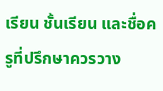เรียน ชั้นเรียน และชื่อครูที่ปรึกษาควรวาง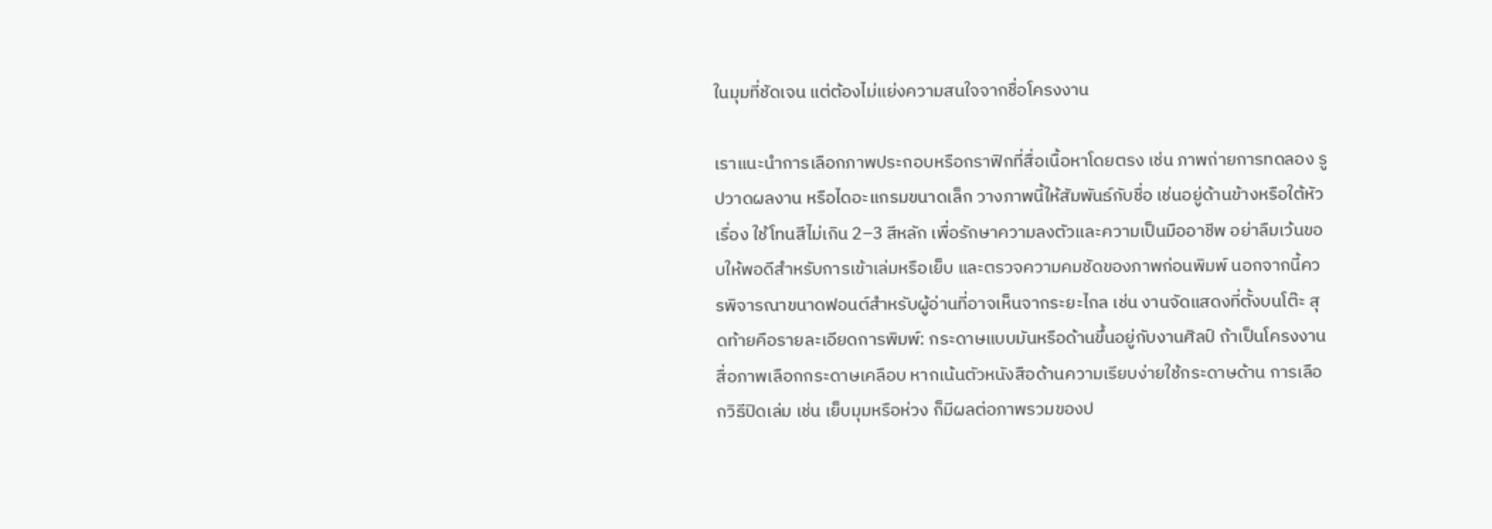ในมุมที่ชัดเจน แต่ต้องไม่แย่งความสนใจจากชื่อโครงงาน

เราแนะนำการเลือกภาพประกอบหรือกราฟิกที่สื่อเนื้อหาโดยตรง เช่น ภาพถ่ายการทดลอง รูปวาดผลงาน หรือไดอะแกรมขนาดเล็ก วางภาพนี้ให้สัมพันธ์กับชื่อ เช่นอยู่ด้านข้างหรือใต้หัวเรื่อง ใช้โทนสีไม่เกิน 2–3 สีหลัก เพื่อรักษาความลงตัวและความเป็นมืออาชีพ อย่าลืมเว้นขอบให้พอดีสำหรับการเข้าเล่มหรือเย็บ และตรวจความคมชัดของภาพก่อนพิมพ์ นอกจากนี้ควรพิจารณาขนาดฟอนต์สำหรับผู้อ่านที่อาจเห็นจากระยะไกล เช่น งานจัดแสดงที่ตั้งบนโต๊ะ สุดท้ายคือรายละเอียดการพิมพ์: กระดาษแบบมันหรือด้านขึ้นอยู่กับงานศิลป์ ถ้าเป็นโครงงานสื่อภาพเลือกกระดาษเคลือบ หากเน้นตัวหนังสือด้านความเรียบง่ายใช้กระดาษด้าน การเลือกวิธีปิดเล่ม เช่น เย็บมุมหรือห่วง ก็มีผลต่อภาพรวมของป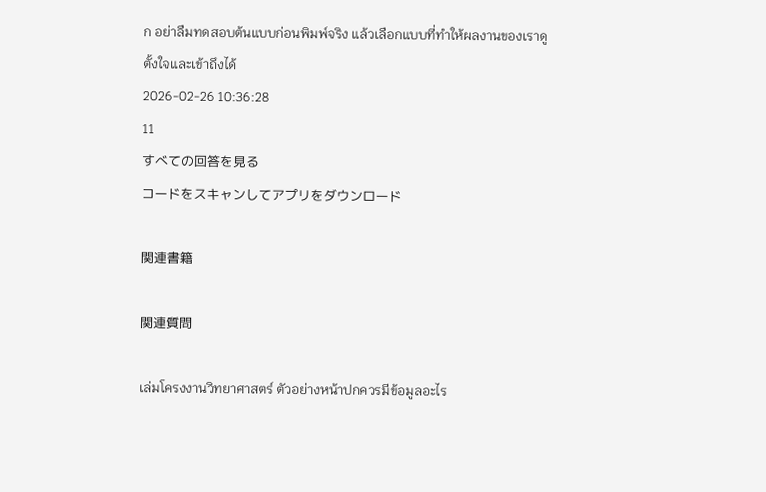ก อย่าลืมทดสอบต้นแบบก่อนพิมพ์จริง แล้วเลือกแบบที่ทำให้ผลงานของเราดูตั้งใจและเข้าถึงได้
2026-02-26 10:36:28
11
すべての回答を見る
コードをスキャンしてアプリをダウンロード

関連書籍

関連質問

เล่มโครงงานวิทยาศาสตร์ ตัวอย่างหน้าปกควรมีข้อมูลอะไร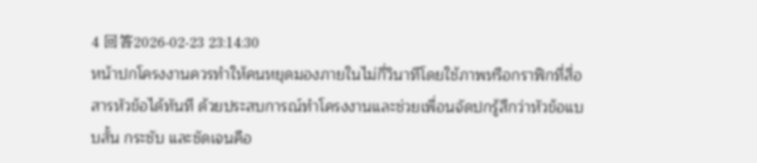4 回答2026-02-23 23:14:30
หน้าปกโครงงานควรทำให้คนหยุดมองภายในไม่กี่วินาทีโดยใช้ภาพหรือกราฟิกที่สื่อสารหัวข้อได้ทันที ด้วยประสบการณ์ทำโครงงานและช่วยเพื่อนจัดปกรู้สึกว่าหัวข้อแบบสั้น กระชับ และชัดเจนคือ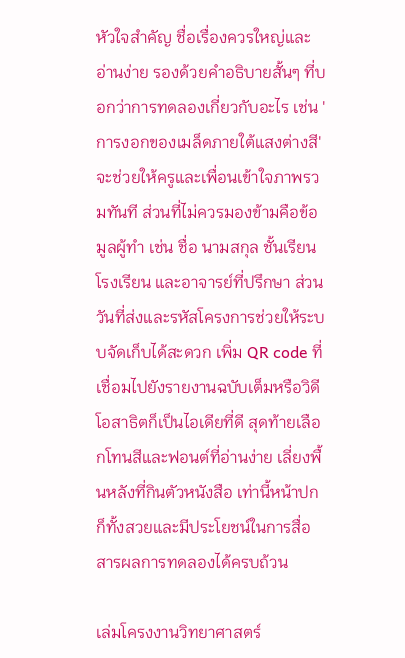หัวใจสำคัญ ชื่อเรื่องควรใหญ่และอ่านง่าย รองด้วยคำอธิบายสั้นๆ ที่บอกว่าการทดลองเกี่ยวกับอะไร เช่น 'การงอกของเมล็ดภายใต้แสงต่างสี' จะช่วยให้ครูและเพื่อนเข้าใจภาพรวมทันที ส่วนที่ไม่ควรมองข้ามคือข้อมูลผู้ทำ เช่น ชื่อ นามสกุล ชั้นเรียน โรงเรียน และอาจารย์ที่ปรึกษา ส่วนวันที่ส่งและรหัสโครงการช่วยให้ระบบจัดเก็บได้สะดวก เพิ่ม QR code ที่เชื่อมไปยังรายงานฉบับเต็มหรือวิดีโอสาธิตก็เป็นไอเดียที่ดี สุดท้ายเลือกโทนสีและฟอนต์ที่อ่านง่าย เลี่ยงพื้นหลังที่กินตัวหนังสือ เท่านี้หน้าปกก็ทั้งสวยและมีประโยชน์ในการสื่อสารผลการทดลองได้ครบถ้วน

เล่มโครงงานวิทยาศาสตร์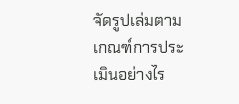จัดรูปเล่มตามเกณฑ์การประเมินอย่างไร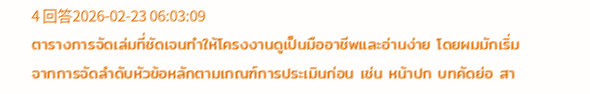4 回答2026-02-23 06:03:09
ตารางการจัดเล่มที่ชัดเจนทำให้โครงงานดูเป็นมืออาชีพและอ่านง่าย โดยผมมักเริ่มจากการจัดลำดับหัวข้อหลักตามเกณฑ์การประเมินก่อน เช่น หน้าปก บทคัดย่อ สา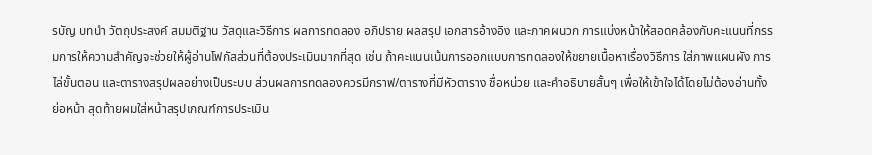รบัญ บทนำ วัตถุประสงค์ สมมติฐาน วัสดุและวิธีการ ผลการทดลอง อภิปราย ผลสรุป เอกสารอ้างอิง และภาคผนวก การแบ่งหน้าให้สอดคล้องกับคะแนนที่กรรมการให้ความสำคัญจะช่วยให้ผู้อ่านโฟกัสส่วนที่ต้องประเมินมากที่สุด เช่น ถ้าคะแนนเน้นการออกแบบการทดลองให้ขยายเนื้อหาเรื่องวิธีการ ใส่ภาพแผนผัง การไล่ขั้นตอน และตารางสรุปผลอย่างเป็นระบบ ส่วนผลการทดลองควรมีกราฟ/ตารางที่มีหัวตาราง ชื่อหน่วย และคำอธิบายสั้นๆ เพื่อให้เข้าใจได้โดยไม่ต้องอ่านทั้งย่อหน้า สุดท้ายผมใส่หน้าสรุปเกณฑ์การประเมิน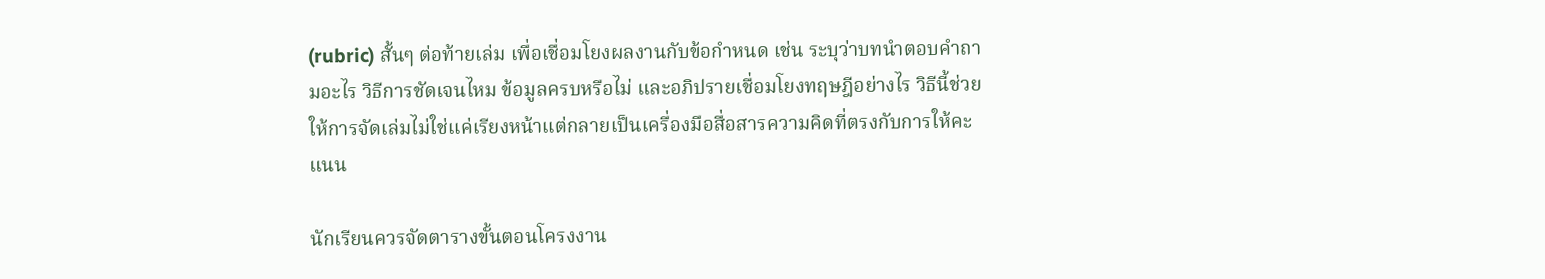(rubric) สั้นๆ ต่อท้ายเล่ม เพื่อเชื่อมโยงผลงานกับข้อกำหนด เช่น ระบุว่าบทนำตอบคำถามอะไร วิธีการชัดเจนไหม ข้อมูลครบหรือไม่ และอภิปรายเชื่อมโยงทฤษฎีอย่างไร วิธีนี้ช่วยให้การจัดเล่มไม่ใช่แค่เรียงหน้าแต่กลายเป็นเครื่องมือสื่อสารความคิดที่ตรงกับการให้คะแนน

นักเรียนควรจัดตารางขั้นตอนโครงงาน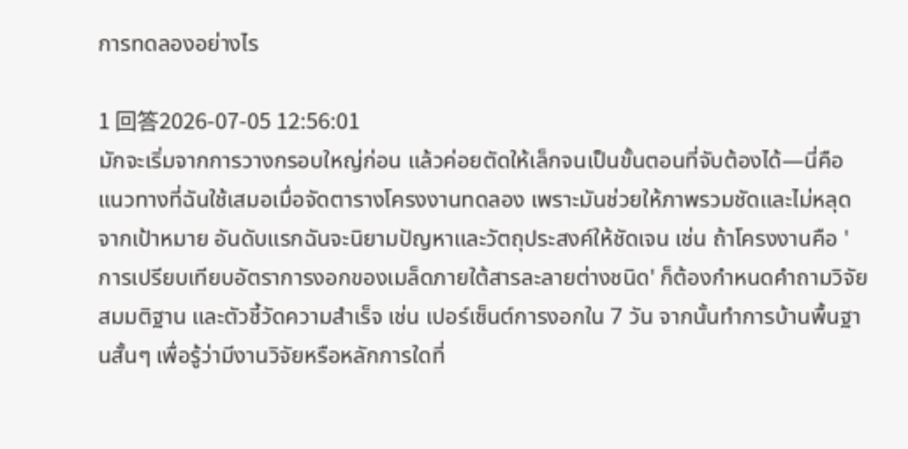การทดลองอย่างไร

1 回答2026-07-05 12:56:01
มักจะเริ่มจากการวางกรอบใหญ่ก่อน แล้วค่อยตัดให้เล็กจนเป็นขั้นตอนที่จับต้องได้—นี่คือแนวทางที่ฉันใช้เสมอเมื่อจัดตารางโครงงานทดลอง เพราะมันช่วยให้ภาพรวมชัดและไม่หลุดจากเป้าหมาย อันดับแรกฉันจะนิยามปัญหาและวัตถุประสงค์ให้ชัดเจน เช่น ถ้าโครงงานคือ 'การเปรียบเทียบอัตราการงอกของเมล็ดภายใต้สารละลายต่างชนิด' ก็ต้องกำหนดคำถามวิจัย สมมติฐาน และตัวชี้วัดความสำเร็จ เช่น เปอร์เซ็นต์การงอกใน 7 วัน จากนั้นทำการบ้านพื้นฐานสั้นๆ เพื่อรู้ว่ามีงานวิจัยหรือหลักการใดที่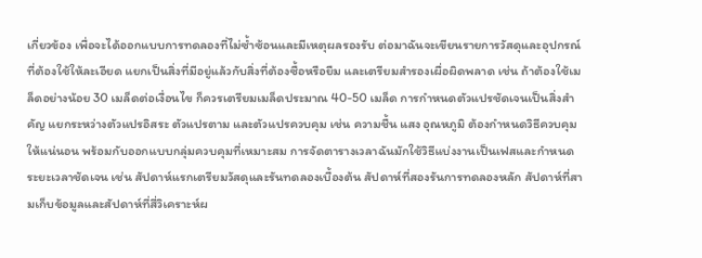เกี่ยวข้อง เพื่อจะได้ออกแบบการทดลองที่ไม่ซ้ำซ้อนและมีเหตุผลรองรับ ต่อมาฉันจะเขียนรายการวัสดุและอุปกรณ์ที่ต้องใช้ให้ละเอียด แยกเป็นสิ่งที่มีอยู่แล้วกับสิ่งที่ต้องซื้อหรือยืม และเตรียมสำรองเผื่อผิดพลาด เช่น ถ้าต้องใช้เมล็ดอย่างน้อย 30 เมล็ดต่อเงื่อนไข ก็ควรเตรียมเมล็ดประมาณ 40-50 เมล็ด การกำหนดตัวแปรชัดเจนเป็นสิ่งสำคัญ แยกระหว่างตัวแปรอิสระ ตัวแปรตาม และตัวแปรควบคุม เช่น ความชื้น แสง อุณหภูมิ ต้องกำหนดวิธีควบคุมให้แน่นอน พร้อมกับออกแบบกลุ่มควบคุมที่เหมาะสม การจัดตารางเวลาฉันมักใช้วิธีแบ่งงานเป็นเฟสและกำหนดระยะเวลาชัดเจน เช่น สัปดาห์แรกเตรียมวัสดุและรันทดลองเบื้องต้น สัปดาห์ที่สองรันการทดลองหลัก สัปดาห์ที่สามเก็บข้อมูลและสัปดาห์ที่สี่วิเคราะห์ผ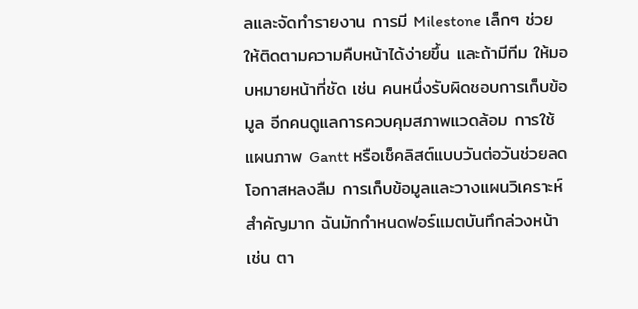ลและจัดทำรายงาน การมี Milestone เล็กๆ ช่วยให้ติดตามความคืบหน้าได้ง่ายขึ้น และถ้ามีทีม ให้มอบหมายหน้าที่ชัด เช่น คนหนึ่งรับผิดชอบการเก็บข้อมูล อีกคนดูแลการควบคุมสภาพแวดล้อม การใช้แผนภาพ Gantt หรือเช็คลิสต์แบบวันต่อวันช่วยลดโอกาสหลงลืม การเก็บข้อมูลและวางแผนวิเคราะห์สำคัญมาก ฉันมักกำหนดฟอร์แมตบันทึกล่วงหน้า เช่น ตา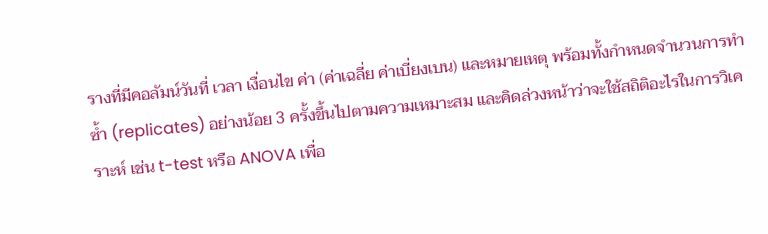รางที่มีคอลัมน์วันที่ เวลา เงื่อนไข ค่า (ค่าเฉลี่ย ค่าเบี่ยงเบน) และหมายเหตุ พร้อมทั้งกำหนดจำนวนการทำซ้ำ (replicates) อย่างน้อย 3 ครั้งขึ้นไปตามความเหมาะสม และคิดล่วงหน้าว่าจะใช้สถิติอะไรในการวิเคราะห์ เช่น t-test หรือ ANOVA เพื่อ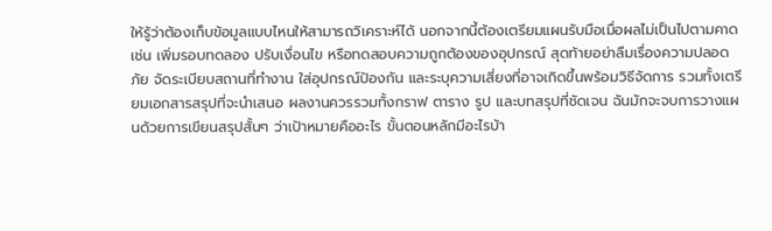ให้รู้ว่าต้องเก็บข้อมูลแบบไหนให้สามารถวิเคราะห์ได้ นอกจากนี้ต้องเตรียมแผนรับมือเมื่อผลไม่เป็นไปตามคาด เช่น เพิ่มรอบทดลอง ปรับเงื่อนไข หรือทดสอบความถูกต้องของอุปกรณ์ สุดท้ายอย่าลืมเรื่องความปลอดภัย จัดระเบียบสถานที่ทำงาน ใส่อุปกรณ์ป้องกัน และระบุความเสี่ยงที่อาจเกิดขึ้นพร้อมวิธีจัดการ รวมทั้งเตรียมเอกสารสรุปที่จะนำเสนอ ผลงานควรรวมทั้งกราฟ ตาราง รูป และบทสรุปที่ชัดเจน ฉันมักจะจบการวางแผนด้วยการเขียนสรุปสั้นๆ ว่าเป้าหมายคืออะไร ขั้นตอนหลักมีอะไรบ้า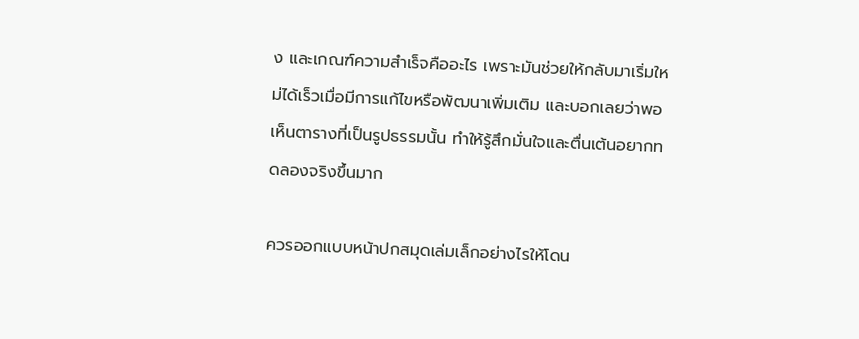ง และเกณฑ์ความสำเร็จคืออะไร เพราะมันช่วยให้กลับมาเริ่มใหม่ได้เร็วเมื่อมีการแก้ไขหรือพัฒนาเพิ่มเติม และบอกเลยว่าพอเห็นตารางที่เป็นรูปธรรมนั้น ทำให้รู้สึกมั่นใจและตื่นเต้นอยากทดลองจริงขึ้นมาก

ควรออกแบบหน้าปกสมุดเล่มเล็กอย่างไรให้โดน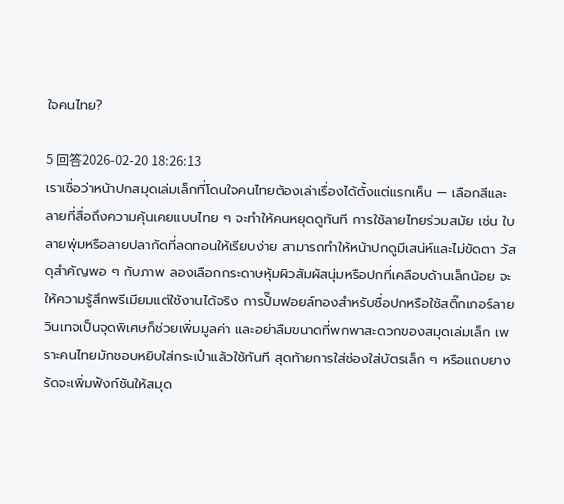ใจคนไทย?

5 回答2026-02-20 18:26:13
เราเชื่อว่าหน้าปกสมุดเล่มเล็กที่โดนใจคนไทยต้องเล่าเรื่องได้ตั้งแต่แรกเห็น — เลือกสีและลายที่สื่อถึงความคุ้นเคยแบบไทย ๆ จะทำให้คนหยุดดูทันที การใช้ลายไทยร่วมสมัย เช่น ใบลายพุ่มหรือลายปลากัดที่ลดทอนให้เรียบง่าย สามารถทำให้หน้าปกดูมีเสน่ห์และไม่ขัดตา วัสดุสำคัญพอ ๆ กับภาพ ลองเลือกกระดาษหุ้มผิวสัมผัสนุ่มหรือปกที่เคลือบด้านเล็กน้อย จะให้ความรู้สึกพรีเมียมแต่ใช้งานได้จริง การปั๊มฟอยล์ทองสำหรับชื่อปกหรือใช้สติ๊กเกอร์ลายวินเทจเป็นจุดพิเศษก็ช่วยเพิ่มมูลค่า และอย่าลืมขนาดที่พกพาสะดวกของสมุดเล่มเล็ก เพราะคนไทยมักชอบหยิบใส่กระเป๋าแล้วใช้ทันที สุดท้ายการใส่ช่องใส่บัตรเล็ก ๆ หรือแถบยางรัดจะเพิ่มฟังก์ชันให้สมุด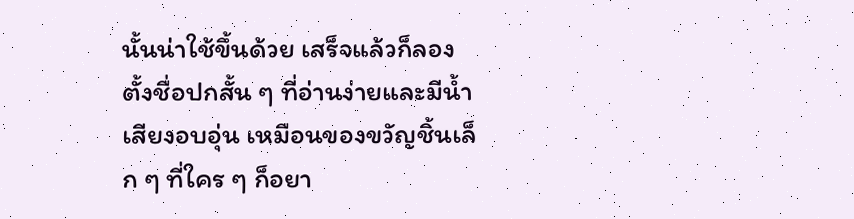นั้นน่าใช้ขึ้นด้วย เสร็จแล้วก็ลองตั้งชื่อปกสั้น ๆ ที่อ่านง่ายและมีน้ำเสียงอบอุ่น เหมือนของขวัญชิ้นเล็ก ๆ ที่ใคร ๆ ก็อยา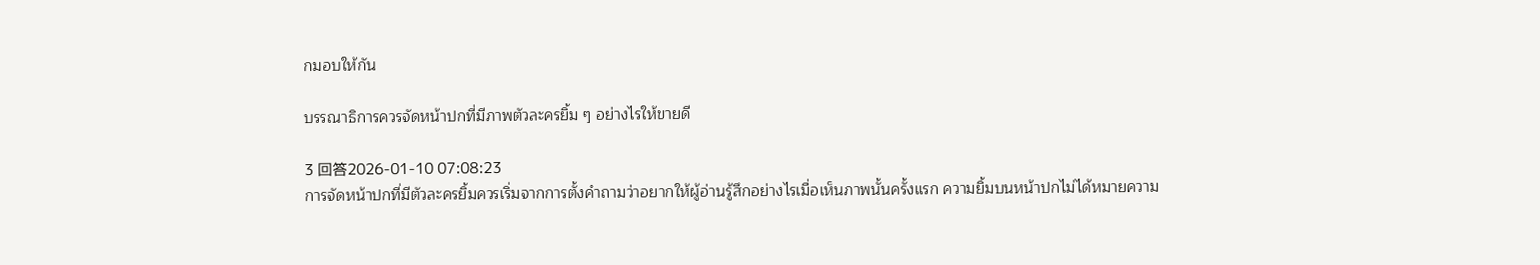กมอบให้กัน

บรรณาธิการควรจัดหน้าปกที่มีภาพตัวละครยิ้ม ๆ อย่างไรให้ขายดี

3 回答2026-01-10 07:08:23
การจัดหน้าปกที่มีตัวละครยิ้มควรเริ่มจากการตั้งคำถามว่าอยากให้ผู้อ่านรู้สึกอย่างไรเมื่อเห็นภาพนั้นครั้งแรก ความยิ้มบนหน้าปกไม่ได้หมายความ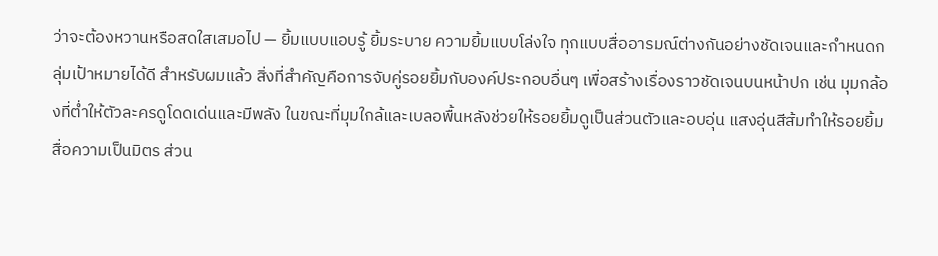ว่าจะต้องหวานหรือสดใสเสมอไป — ยิ้มแบบแอบรู้ ยิ้มระบาย ความยิ้มแบบโล่งใจ ทุกแบบสื่ออารมณ์ต่างกันอย่างชัดเจนและกำหนดกลุ่มเป้าหมายได้ดี สำหรับผมแล้ว สิ่งที่สำคัญคือการจับคู่รอยยิ้มกับองค์ประกอบอื่นๆ เพื่อสร้างเรื่องราวชัดเจนบนหน้าปก เช่น มุมกล้องที่ต่ำให้ตัวละครดูโดดเด่นและมีพลัง ในขณะที่มุมใกล้และเบลอพื้นหลังช่วยให้รอยยิ้มดูเป็นส่วนตัวและอบอุ่น แสงอุ่นสีส้มทำให้รอยยิ้มสื่อความเป็นมิตร ส่วน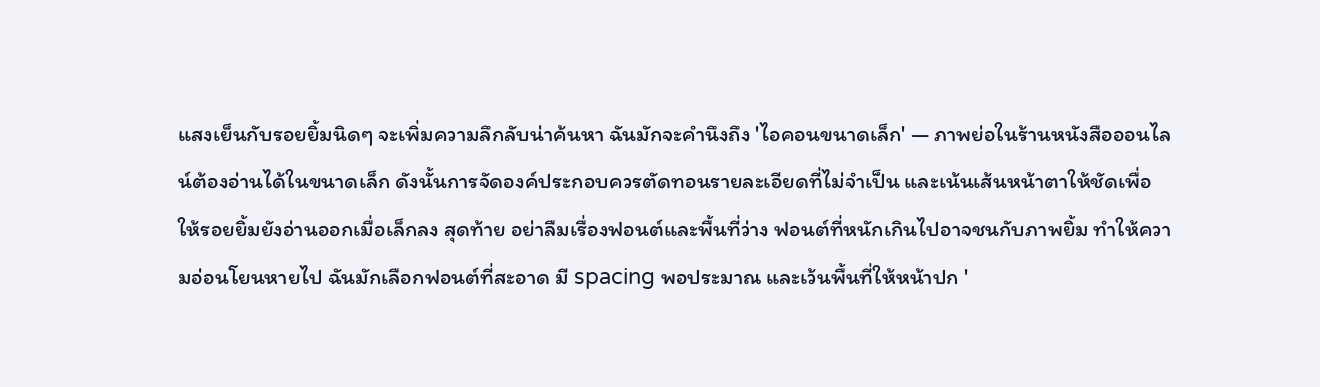แสงเย็นกับรอยยิ้มนิดๆ จะเพิ่มความลึกลับน่าค้นหา ฉันมักจะคำนึงถึง 'ไอคอนขนาดเล็ก' — ภาพย่อในร้านหนังสือออนไลน์ต้องอ่านได้ในขนาดเล็ก ดังนั้นการจัดองค์ประกอบควรตัดทอนรายละเอียดที่ไม่จำเป็น และเน้นเส้นหน้าตาให้ชัดเพื่อให้รอยยิ้มยังอ่านออกเมื่อเล็กลง สุดท้าย อย่าลืมเรื่องฟอนต์และพื้นที่ว่าง ฟอนต์ที่หนักเกินไปอาจชนกับภาพยิ้ม ทำให้ความอ่อนโยนหายไป ฉันมักเลือกฟอนต์ที่สะอาด มี spacing พอประมาณ และเว้นพื้นที่ให้หน้าปก '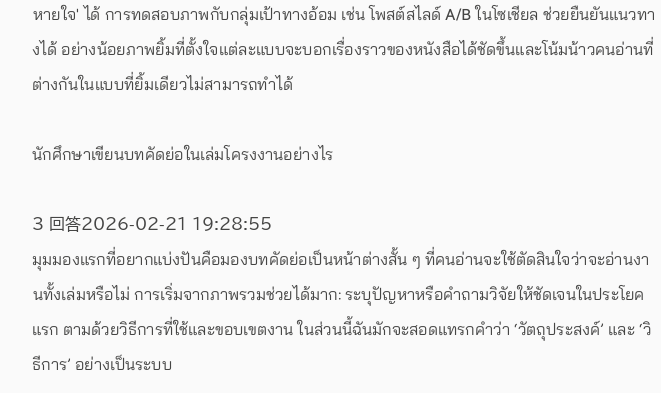หายใจ' ได้ การทดสอบภาพกับกลุ่มเป้าทางอ้อม เช่น โพสต์สไลด์ A/B ในโซเชียล ช่วยยืนยันแนวทางได้ อย่างน้อยภาพยิ้มที่ตั้งใจแต่ละแบบจะบอกเรื่องราวของหนังสือได้ชัดขึ้นและโน้มน้าวคนอ่านที่ต่างกันในแบบที่ยิ้มเดียวไม่สามารถทำได้

นักศึกษาเขียนบทคัดย่อในเล่มโครงงานอย่างไร

3 回答2026-02-21 19:28:55
มุมมองแรกที่อยากแบ่งปันคือมองบทคัดย่อเป็นหน้าต่างสั้น ๆ ที่คนอ่านจะใช้ตัดสินใจว่าจะอ่านงานทั้งเล่มหรือไม่ การเริ่มจากภาพรวมช่วยได้มาก: ระบุปัญหาหรือคำถามวิจัยให้ชัดเจนในประโยคแรก ตามด้วยวิธีการที่ใช้และขอบเขตงาน ในส่วนนี้ฉันมักจะสอดแทรกคำว่า ‘วัตถุประสงค์’ และ ‘วิธีการ’ อย่างเป็นระบบ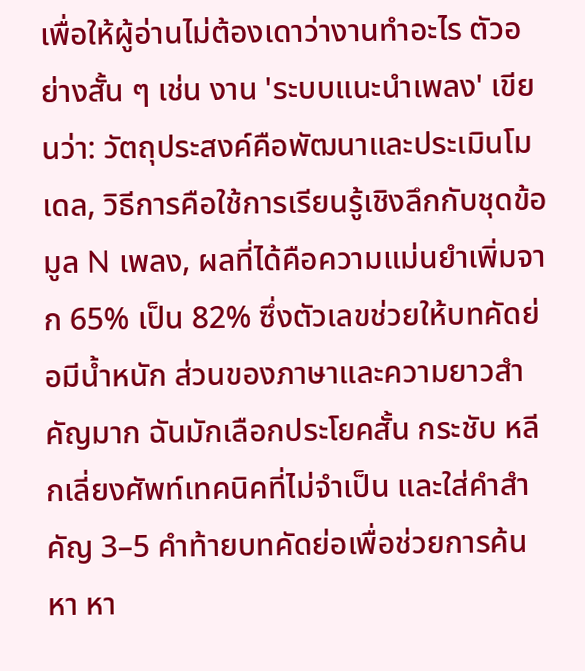เพื่อให้ผู้อ่านไม่ต้องเดาว่างานทำอะไร ตัวอย่างสั้น ๆ เช่น งาน 'ระบบแนะนำเพลง' เขียนว่า: วัตถุประสงค์คือพัฒนาและประเมินโมเดล, วิธีการคือใช้การเรียนรู้เชิงลึกกับชุดข้อมูล N เพลง, ผลที่ได้คือความแม่นยำเพิ่มจาก 65% เป็น 82% ซึ่งตัวเลขช่วยให้บทคัดย่อมีน้ำหนัก ส่วนของภาษาและความยาวสำคัญมาก ฉันมักเลือกประโยคสั้น กระชับ หลีกเลี่ยงศัพท์เทคนิคที่ไม่จำเป็น และใส่คำสำคัญ 3–5 คำท้ายบทคัดย่อเพื่อช่วยการค้นหา หา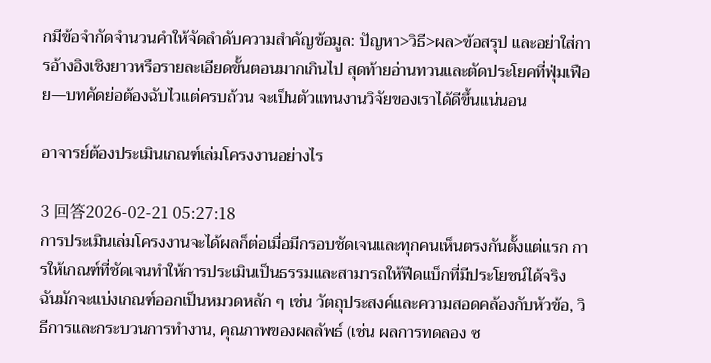กมีข้อจำกัดจำนวนคำให้จัดลำดับความสำคัญข้อมูล: ปัญหา>วิธี>ผล>ข้อสรุป และอย่าใส่การอ้างอิงเชิงยาวหรือรายละเอียดขั้นตอนมากเกินไป สุดท้ายอ่านทวนและตัดประโยคที่ฟุ่มเฟือย—บทคัดย่อต้องฉับไวแต่ครบถ้วน จะเป็นตัวแทนงานวิจัยของเราได้ดีขึ้นแน่นอน

อาจารย์ต้องประเมินเกณฑ์เล่มโครงงานอย่างไร

3 回答2026-02-21 05:27:18
การประเมินเล่มโครงงานจะได้ผลก็ต่อเมื่อมีกรอบชัดเจนและทุกคนเห็นตรงกันตั้งแต่แรก การให้เกณฑ์ที่ชัดเจนทำให้การประเมินเป็นธรรมและสามารถให้ฟีดแบ็กที่มีประโยชน์ได้จริง ฉันมักจะแบ่งเกณฑ์ออกเป็นหมวดหลัก ๆ เช่น วัตถุประสงค์และความสอดคล้องกับหัวข้อ, วิธีการและกระบวนการทำงาน, คุณภาพของผลลัพธ์ (เช่น ผลการทดลอง ซ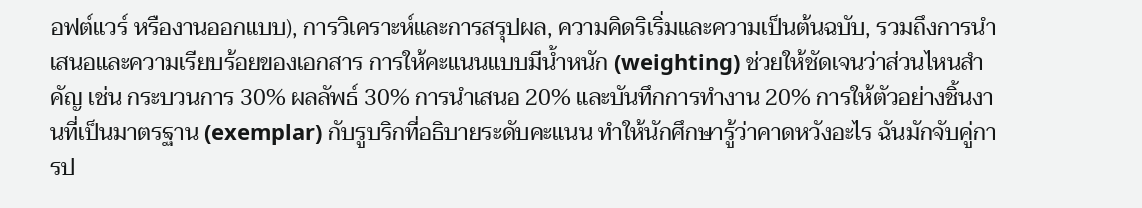อฟต์แวร์ หรืองานออกแบบ), การวิเคราะห์และการสรุปผล, ความคิดริเริ่มและความเป็นต้นฉบับ, รวมถึงการนำเสนอและความเรียบร้อยของเอกสาร การให้คะแนนแบบมีน้ำหนัก (weighting) ช่วยให้ชัดเจนว่าส่วนไหนสำคัญ เช่น กระบวนการ 30% ผลลัพธ์ 30% การนำเสนอ 20% และบันทึกการทำงาน 20% การให้ตัวอย่างชิ้นงานที่เป็นมาตรฐาน (exemplar) กับรูบริกที่อธิบายระดับคะแนน ทำให้นักศึกษารู้ว่าคาดหวังอะไร ฉันมักจับคู่การป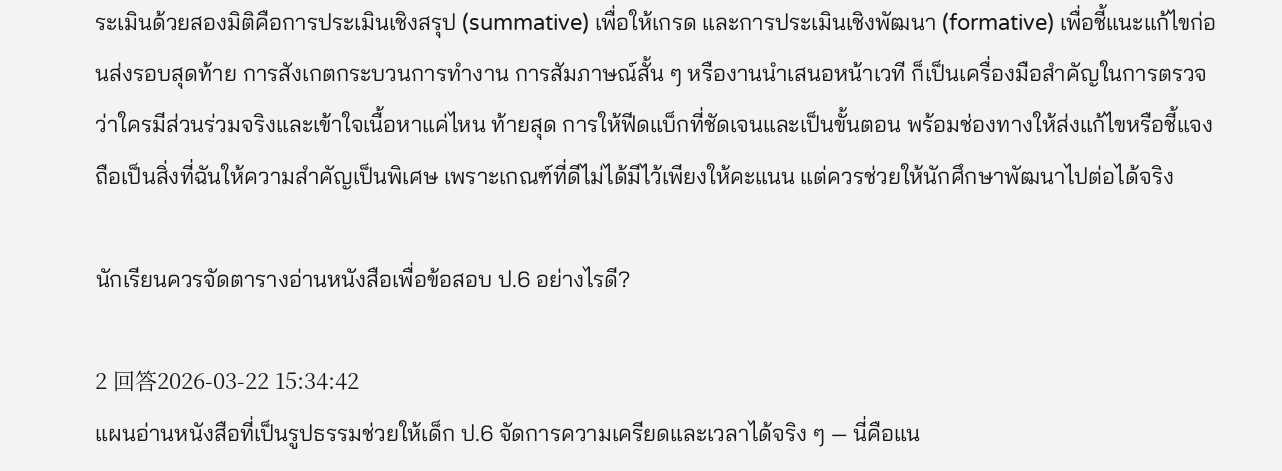ระเมินด้วยสองมิติคือการประเมินเชิงสรุป (summative) เพื่อให้เกรด และการประเมินเชิงพัฒนา (formative) เพื่อชี้แนะแก้ไขก่อนส่งรอบสุดท้าย การสังเกตกระบวนการทำงาน การสัมภาษณ์สั้น ๆ หรืองานนำเสนอหน้าเวที ก็เป็นเครื่องมือสำคัญในการตรวจว่าใครมีส่วนร่วมจริงและเข้าใจเนื้อหาแค่ไหน ท้ายสุด การให้ฟีดแบ็กที่ชัดเจนและเป็นขั้นตอน พร้อมช่องทางให้ส่งแก้ไขหรือชี้แจง ถือเป็นสิ่งที่ฉันให้ความสำคัญเป็นพิเศษ เพราะเกณฑ์ที่ดีไม่ได้มีไว้เพียงให้คะแนน แต่ควรช่วยให้นักศึกษาพัฒนาไปต่อได้จริง

นักเรียนควรจัดตารางอ่านหนังสือเพื่อข้อสอบ ป.6 อย่างไรดี?

2 回答2026-03-22 15:34:42
แผนอ่านหนังสือที่เป็นรูปธรรมช่วยให้เด็ก ป.6 จัดการความเครียดและเวลาได้จริง ๆ — นี่คือแน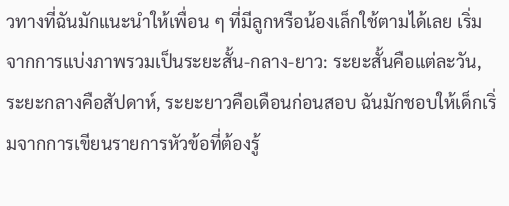วทางที่ฉันมักแนะนำให้เพื่อน ๆ ที่มีลูกหรือน้องเล็กใช้ตามได้เลย เริ่มจากการแบ่งภาพรวมเป็นระยะสั้น-กลาง-ยาว: ระยะสั้นคือแต่ละวัน, ระยะกลางคือสัปดาห์, ระยะยาวคือเดือนก่อนสอบ ฉันมักชอบให้เด็กเริ่มจากการเขียนรายการหัวข้อที่ต้องรู้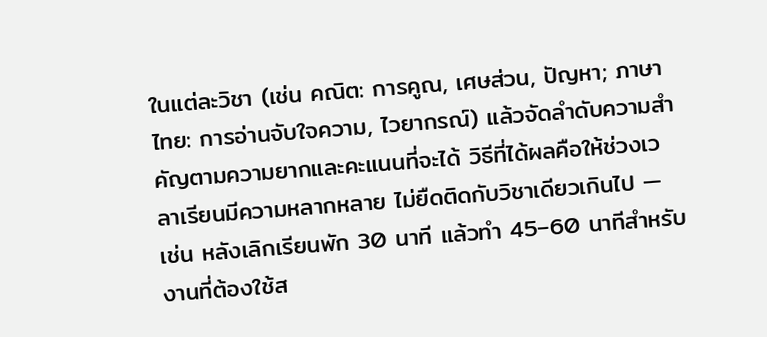ในแต่ละวิชา (เช่น คณิต: การคูณ, เศษส่วน, ปัญหา; ภาษาไทย: การอ่านจับใจความ, ไวยากรณ์) แล้วจัดลำดับความสำคัญตามความยากและคะแนนที่จะได้ วิธีที่ได้ผลคือให้ช่วงเวลาเรียนมีความหลากหลาย ไม่ยืดติดกับวิชาเดียวเกินไป — เช่น หลังเลิกเรียนพัก 30 นาที แล้วทำ 45–60 นาทีสำหรับงานที่ต้องใช้ส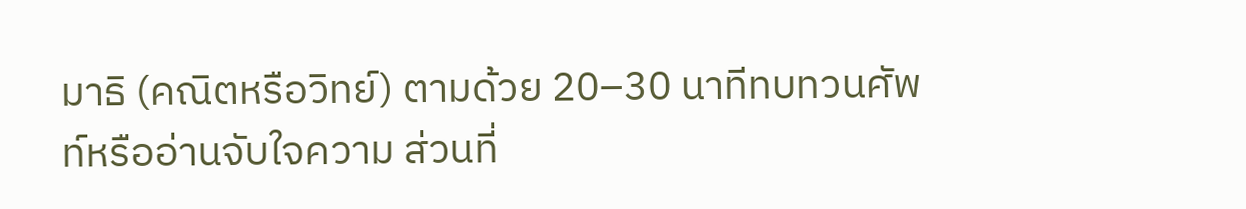มาธิ (คณิตหรือวิทย์) ตามด้วย 20–30 นาทีทบทวนศัพท์หรืออ่านจับใจความ ส่วนที่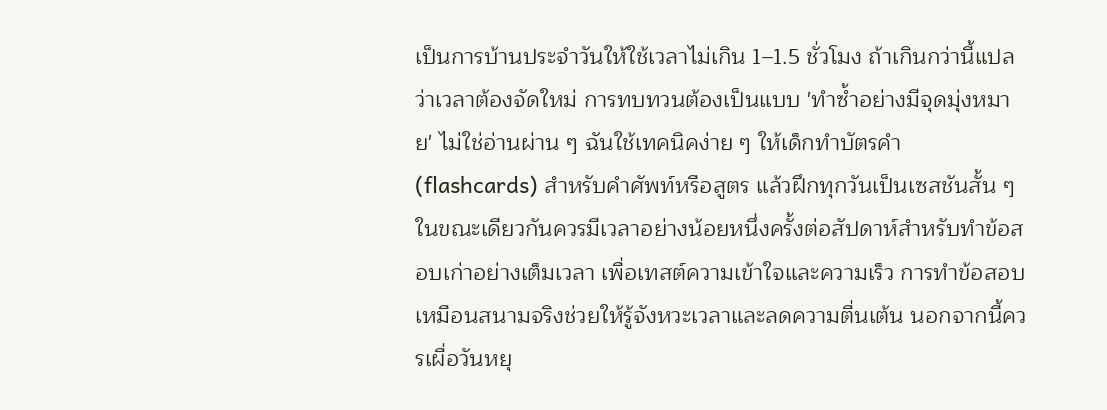เป็นการบ้านประจำวันให้ใช้เวลาไม่เกิน 1–1.5 ชั่วโมง ถ้าเกินกว่านี้แปลว่าเวลาต้องจัดใหม่ การทบทวนต้องเป็นแบบ 'ทำซ้ำอย่างมีจุดมุ่งหมาย' ไม่ใช่อ่านผ่าน ๆ ฉันใช้เทคนิคง่าย ๆ ให้เด็กทำบัตรคำ (flashcards) สำหรับคำศัพท์หรือสูตร แล้วฝึกทุกวันเป็นเซสชันสั้น ๆ ในขณะเดียวกันควรมีเวลาอย่างน้อยหนึ่งครั้งต่อสัปดาห์สำหรับทำข้อสอบเก่าอย่างเต็มเวลา เพื่อเทสต์ความเข้าใจและความเร็ว การทำข้อสอบเหมือนสนามจริงช่วยให้รู้จังหวะเวลาและลดความตื่นเต้น นอกจากนี้ควรเผื่อวันหยุ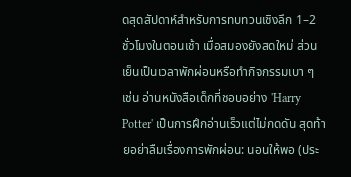ดสุดสัปดาห์สำหรับการทบทวนเชิงลึก 1–2 ชั่วโมงในตอนเช้า เมื่อสมองยังสดใหม่ ส่วนเย็นเป็นเวลาพักผ่อนหรือทำกิจกรรมเบา ๆ เช่น อ่านหนังสือเด็กที่ชอบอย่าง 'Harry Potter' เป็นการฝึกอ่านเร็วแต่ไม่กดดัน สุดท้ายอย่าลืมเรื่องการพักผ่อน: นอนให้พอ (ประ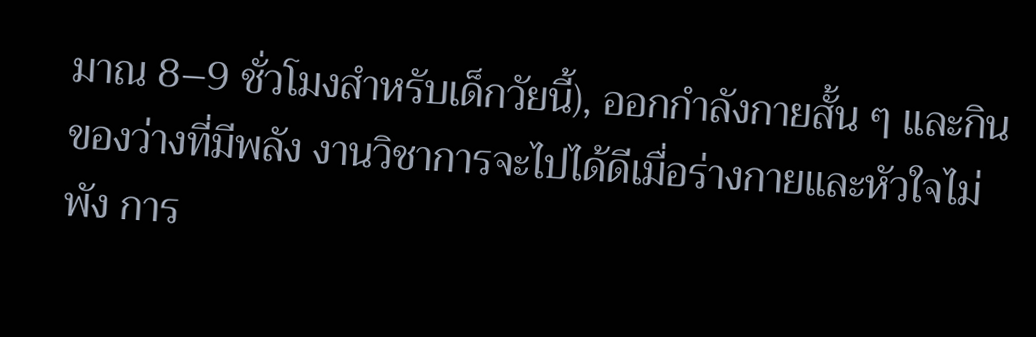มาณ 8–9 ชั่วโมงสำหรับเด็กวัยนี้), ออกกำลังกายสั้น ๆ และกินของว่างที่มีพลัง งานวิชาการจะไปได้ดีเมื่อร่างกายและหัวใจไม่พัง การ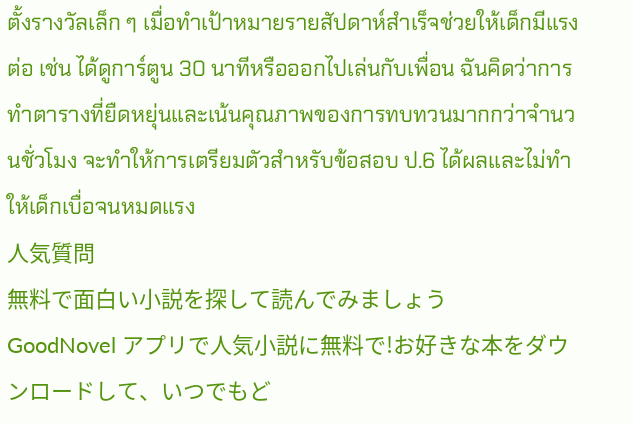ตั้งรางวัลเล็ก ๆ เมื่อทำเป้าหมายรายสัปดาห์สำเร็จช่วยให้เด็กมีแรงต่อ เช่น ได้ดูการ์ตูน 30 นาทีหรือออกไปเล่นกับเพื่อน ฉันคิดว่าการทำตารางที่ยืดหยุ่นและเน้นคุณภาพของการทบทวนมากกว่าจำนวนชั่วโมง จะทำให้การเตรียมตัวสำหรับข้อสอบ ป.6 ได้ผลและไม่ทำให้เด็กเบื่อจนหมดแรง
人気質問
無料で面白い小説を探して読んでみましょう
GoodNovel アプリで人気小説に無料で!お好きな本をダウンロードして、いつでもど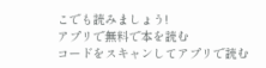こでも読みましょう!
アプリで無料で本を読む
コードをスキャンしてアプリで読む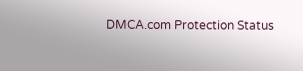DMCA.com Protection Status